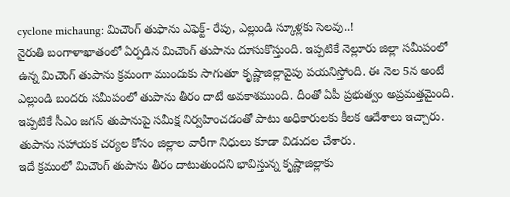cyclone michaung: మిచౌంగ్ తుఫాను ఎఫెక్ట్- రేపు, ఎల్లుండి స్కూళ్లకు సెలవు..!
నైరుతి బంగాళాఖాతంలో ఏర్పడిన మిచౌంగ్ తుపాను దూసుకొస్తుంది. ఇప్పటికే నెల్లూరు జిల్లా సమీపంలో ఉన్న మిచౌంగ్ తుపాను క్రమంగా ముందుకు సాగుతూ కృష్ణాజిల్లావైపు పయనిస్తోంది. ఈ నెల 5న అంటే ఎల్లుండి బందరు సమీపంలో తుపాను తీరం దాటే అవకాశముంది. దీంతో ఏపీ ప్రభుత్వం అప్రమత్తమైంది. ఇప్పటికే సీఎం జగన్ తుపానుపై సమీక్ష నిర్వహించడంతో పాటు అధికారులకు కీలక ఆదేశాలు ఇచ్చారు. తుపాను సహాయక చర్యల కోసం జిల్లాల వారీగా నిధులు కూడా విడుదల చేశారు.
ఇదే క్రమంలో మిచౌంగ్ తుపాను తీరం దాటుతుందని భావిస్తున్న కృష్ణాజిల్లాకు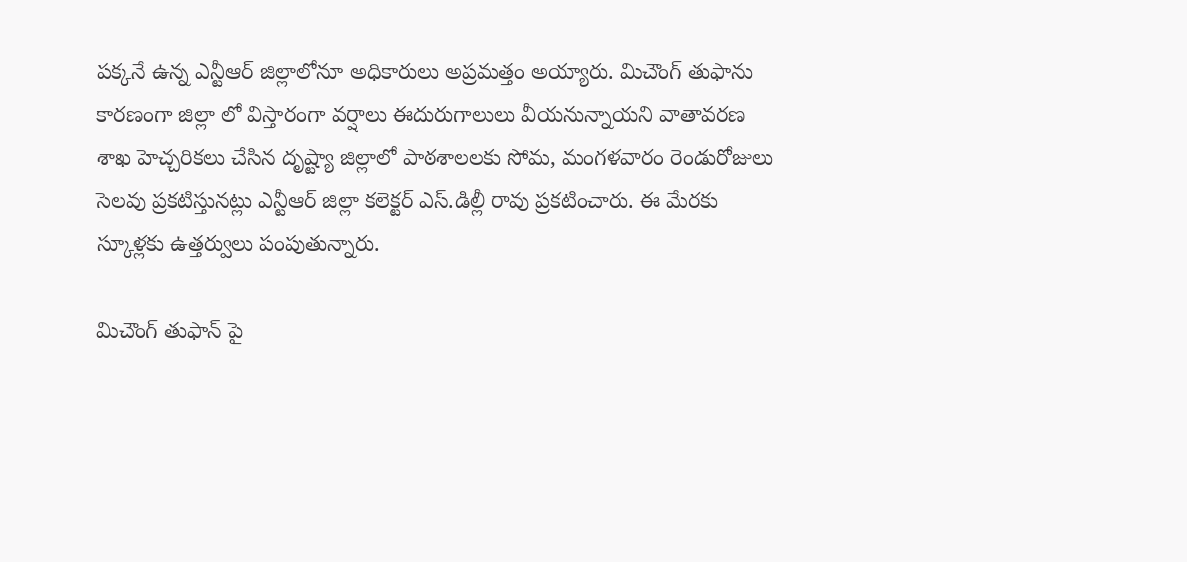పక్కనే ఉన్న ఎన్టీఆర్ జిల్లాలోనూ అధికారులు అప్రమత్తం అయ్యారు. మిచౌంగ్ తుఫాను కారణంగా జిల్లా లో విస్తారంగా వర్షాలు ఈదురుగాలులు వీయనున్నాయని వాతావరణ శాఖ హెచ్చరికలు చేసిన దృష్ట్యా జిల్లాలో పాఠశాలలకు సోమ, మంగళవారం రెండురోజులు సెలవు ప్రకటిస్తునట్లు ఎన్టీఆర్ జిల్లా కలెక్టర్ ఎస్.డిల్లీ రావు ప్రకటించారు. ఈ మేరకు స్కూళ్లకు ఉత్తర్వులు పంపుతున్నారు.

మిచౌంగ్ తుఫాన్ పై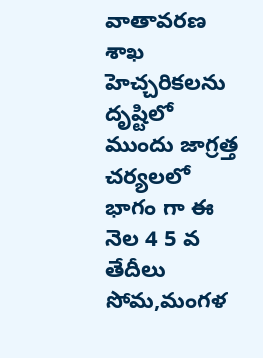వాతావరణ శాఖ హెచ్చరికలను దృష్టిలో ముందు జాగ్రత్త చర్యలలో భాగం గా ఈ నెల 4 5 వ తేదీలు సోమ,మంగళ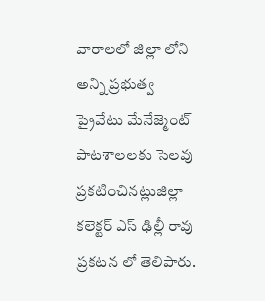వారాలలో జిల్లా లోని అన్ని ప్రభుత్వ ప్రైవేటు మేనేజ్మెంట్ పాటశాలలకు సెలవు ప్రకటించినట్లుజిల్లా కలెక్టర్ ఎస్ ఢిల్లీ రావు ప్రకటన లో తెలిపారు.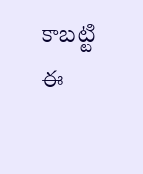కాబట్టి ఈ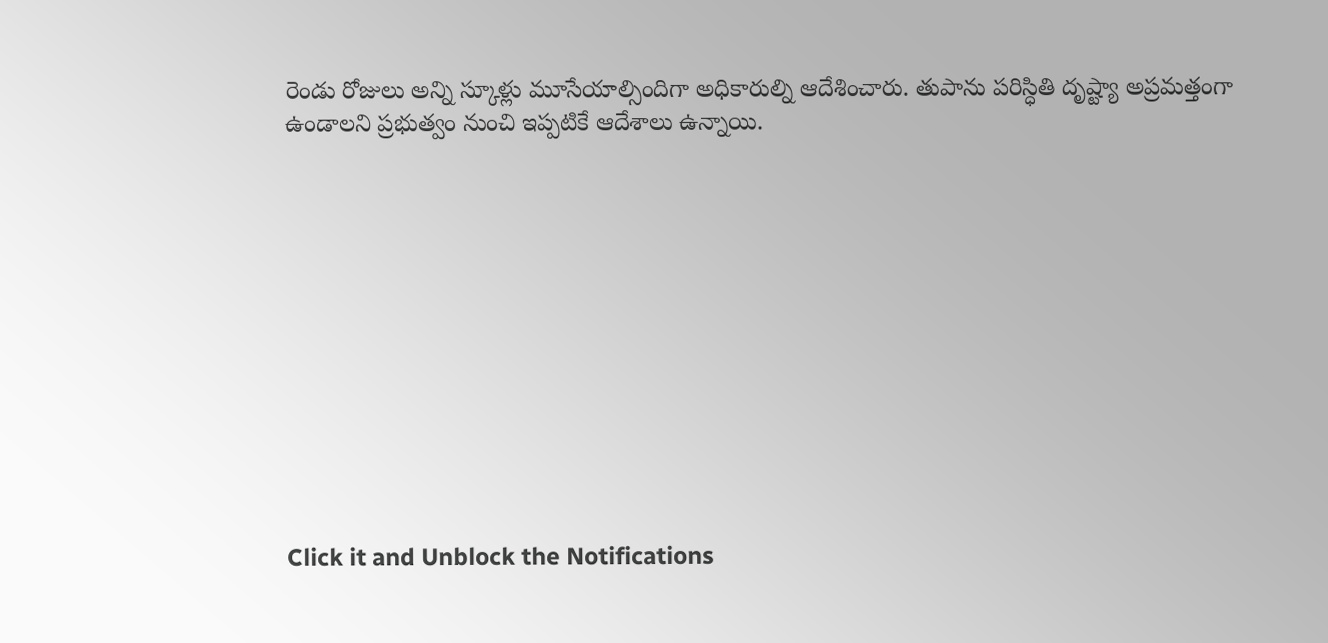రెండు రోజులు అన్ని స్కూళ్లు మూసేయాల్సిందిగా అధికారుల్ని ఆదేశించారు. తుపాను పరిస్ధితి దృష్ట్యా అప్రమత్తంగా ఉండాలని ప్రభుత్వం నుంచి ఇప్పటికే ఆదేశాలు ఉన్నాయి.












Click it and Unblock the Notifications